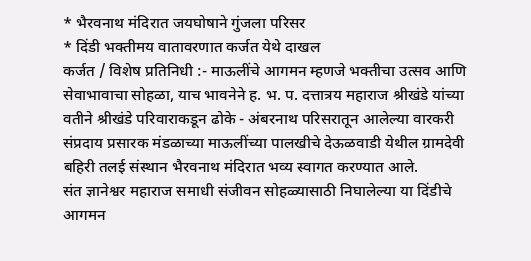* भैरवनाथ मंदिरात जयघोषाने गुंजला परिसर
* दिंडी भक्तीमय वातावरणात कर्जत येथे दाखल
कर्जत / विशेष प्रतिनिधी :- माऊलींचे आगमन म्हणजे भक्तीचा उत्सव आणि सेवाभावाचा सोहळा, याच भावनेने ह. भ. प. दत्तात्रय महाराज श्रीखंडे यांच्या वतीने श्रीखंडे परिवाराकडून ढोके - अंबरनाथ परिसरातून आलेल्या वारकरी संप्रदाय प्रसारक मंडळाच्या माऊलींच्या पालखीचे देऊळवाडी येथील ग्रामदेवी बहिरी तलई संस्थान भैरवनाथ मंदिरात भव्य स्वागत करण्यात आले.
संत ज्ञानेश्वर महाराज समाधी संजीवन सोहळ्यासाठी निघालेल्या या दिंडीचे आगमन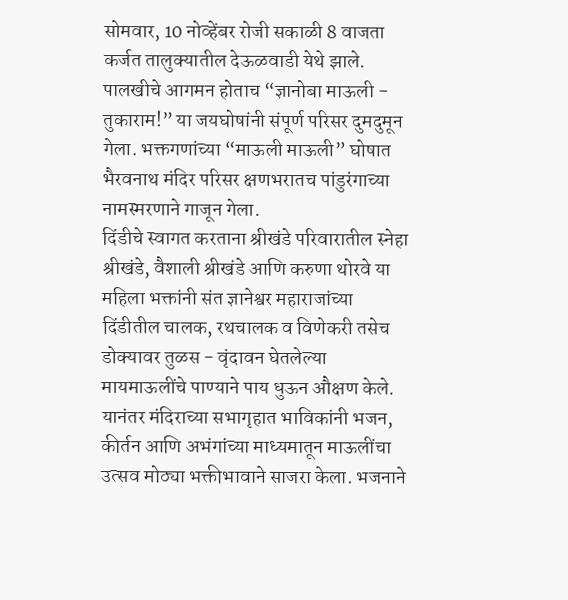सोमवार, 10 नोव्हेंबर रोजी सकाळी 8 वाजता कर्जत तालुक्यातील देऊळवाडी येथे झाले. पालखीचे आगमन होताच “ज्ञानोबा माऊली - तुकाराम!” या जयघोषांनी संपूर्ण परिसर दुमदुमून गेला. भक्तगणांच्या “माऊली माऊली” घोषात भैरवनाथ मंदिर परिसर क्षणभरातच पांडुरंगाच्या नामस्मरणाने गाजून गेला.
दिंडीचे स्वागत करताना श्रीखंडे परिवारातील स्नेहा श्रीखंडे, वैशाली श्रीखंडे आणि करुणा थोरवे या महिला भक्तांनी संत ज्ञानेश्वर महाराजांच्या दिंडीतील चालक, रथचालक व विणेकरी तसेच डोक्यावर तुळस - वृंदावन घेतलेल्या मायमाऊलींचे पाण्याने पाय धुऊन औक्षण केले. यानंतर मंदिराच्या सभागृहात भाविकांनी भजन, कीर्तन आणि अभंगांच्या माध्यमातून माऊलींचा उत्सव मोठ्या भक्तीभावाने साजरा केला. भजनाने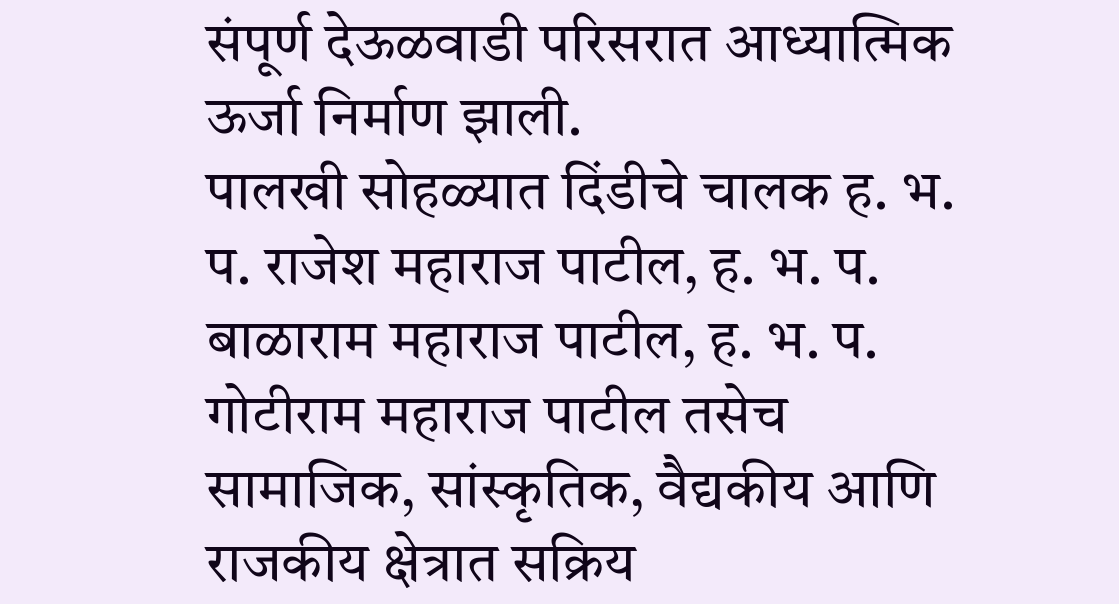संपूर्ण देऊळवाडी परिसरात आध्यात्मिक ऊर्जा निर्माण झाली.
पालखी सोहळ्यात दिंडीचे चालक ह. भ. प. राजेश महाराज पाटील, ह. भ. प. बाळाराम महाराज पाटील, ह. भ. प. गोटीराम महाराज पाटील तसेच सामाजिक, सांस्कृतिक, वैद्यकीय आणि राजकीय क्षेत्रात सक्रिय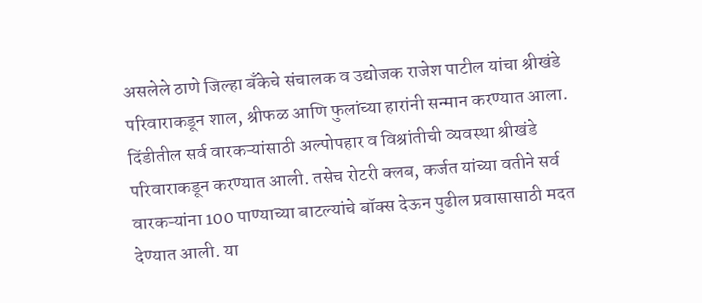असलेले ठाणे जिल्हा बँकेचे संचालक व उद्योजक राजेश पाटील यांचा श्रीखंडे परिवाराकडून शाल, श्रीफळ आणि फुलांच्या हारांनी सन्मान करण्यात आला.
दिंडीतील सर्व वारकऱ्यांसाठी अल्पोपहार व विश्रांतीची व्यवस्था श्रीखंडे परिवाराकडून करण्यात आली. तसेच रोटरी क्लब, कर्जत यांच्या वतीने सर्व वारकऱ्यांना 100 पाण्याच्या बाटल्यांचे बॉक्स देऊन पुढील प्रवासासाठी मदत देण्यात आली. या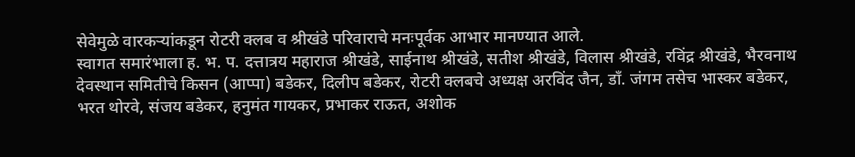सेवेमुळे वारकऱ्यांकडून रोटरी क्लब व श्रीखंडे परिवाराचे मनःपूर्वक आभार मानण्यात आले.
स्वागत समारंभाला ह. भ. प. दत्तात्रय महाराज श्रीखंडे, साईनाथ श्रीखंडे, सतीश श्रीखंडे, विलास श्रीखंडे, रविंद्र श्रीखंडे, भैरवनाथ देवस्थान समितीचे किसन (आप्पा) बडेकर, दिलीप बडेकर, रोटरी क्लबचे अध्यक्ष अरविंद जैन, डॉं. जंगम तसेच भास्कर बडेकर, भरत थोरवे, संजय बडेकर, हनुमंत गायकर, प्रभाकर राऊत, अशोक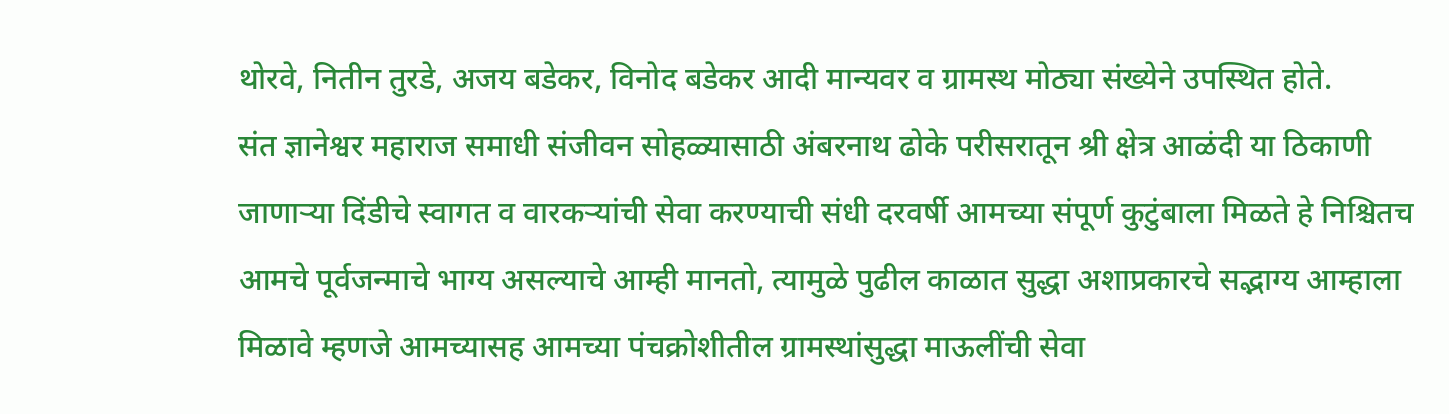थोरवे, नितीन तुरडे, अजय बडेकर, विनोद बडेकर आदी मान्यवर व ग्रामस्थ मोठ्या संख्येने उपस्थित होते.
संत ज्ञानेश्वर महाराज समाधी संजीवन सोहळ्यासाठी अंबरनाथ ढोके परीसरातून श्री क्षेत्र आळंदी या ठिकाणी जाणाऱ्या दिंडीचे स्वागत व वारकऱ्यांची सेवा करण्याची संधी दरवर्षी आमच्या संपूर्ण कुटुंबाला मिळते हे निश्चितच आमचे पूर्वजन्माचे भाग्य असल्याचे आम्ही मानतो, त्यामुळे पुढील काळात सुद्धा अशाप्रकारचे सद्भाग्य आम्हाला मिळावे म्हणजे आमच्यासह आमच्या पंचक्रोशीतील ग्रामस्थांसुद्धा माऊलींची सेवा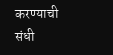करण्याची संधी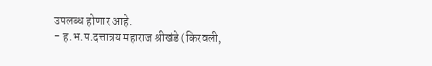उपलब्ध होणार आहे.
- ह.भ.प.दत्तात्रय महाराज श्रीखंडे (किरवली,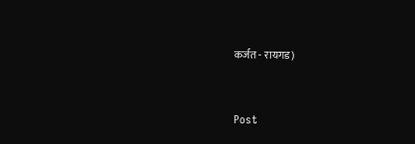कर्जत - रायगड)


Post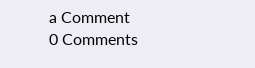a Comment
0 Comments